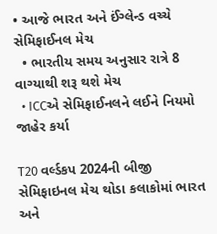• આજે ભારત અને ઈંગ્લેન્ડ વચ્ચે સેમિફાઈનલ મેચ
  • ભારતીય સમય અનુસાર રાત્રે 8 વાગ્યાથી શરૂ થશે મેચ
  • ICCએ સેમિફાઈનલને લઈને નિયમો જાહેર કર્યા

T20 વર્લ્ડકપ 2024ની બીજી સેમિફાઇનલ મેચ થોડા કલાકોમાં ભારત અને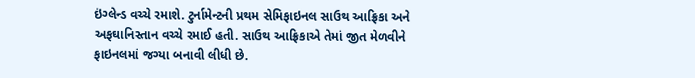ઇંગ્લેન્ડ વચ્ચે રમાશે. ટુર્નામેન્ટની પ્રથમ સેમિફાઇનલ સાઉથ આફ્રિકા અને અફઘાનિસ્તાન વચ્ચે રમાઈ હતી. સાઉથ આફ્રિકાએ તેમાં જીત મેળવીને ફાઇનલમાં જગ્યા બનાવી લીધી છે.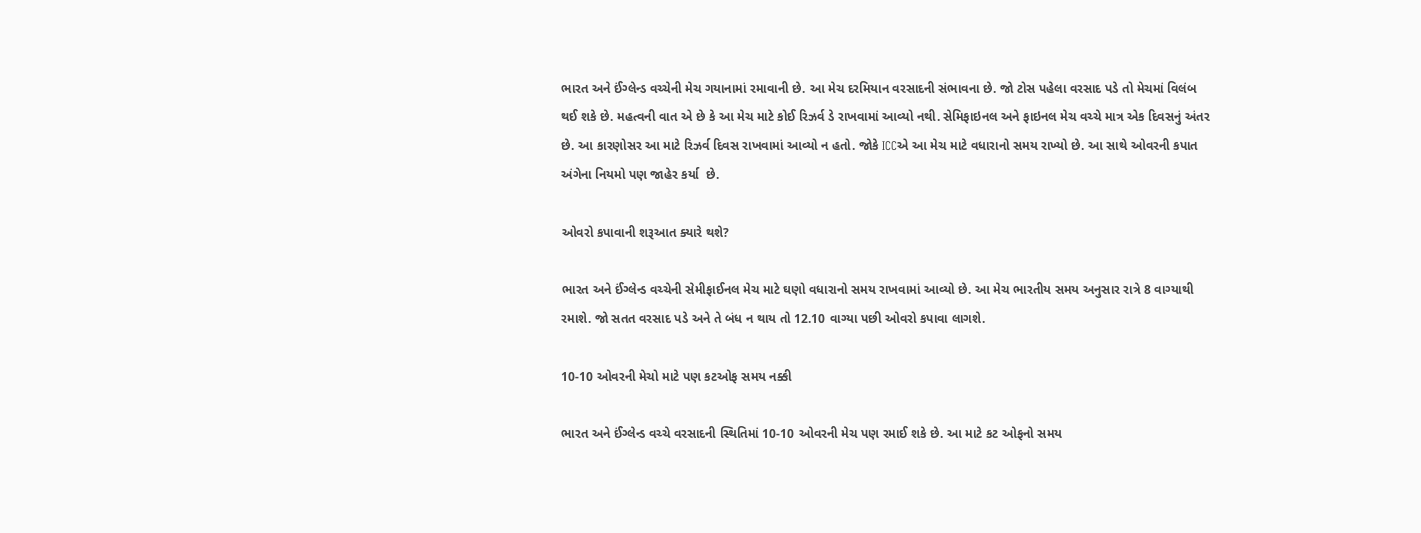ભારત અને ઈંગ્લેન્ડ વચ્ચેની મેચ ગયાનામાં રમાવાની છે. આ મેચ દરમિયાન વરસાદની સંભાવના છે. જો ટોસ પહેલા વરસાદ પડે તો મેચમાં વિલંબ થઈ શકે છે. મહત્વની વાત એ છે કે આ મેચ માટે કોઈ રિઝર્વ ડે રાખવામાં આવ્યો નથી. સેમિફાઇનલ અને ફાઇનલ મેચ વચ્ચે માત્ર એક દિવસનું અંતર છે. આ કારણોસર આ માટે રિઝર્વ દિવસ રાખવામાં આવ્યો ન હતો. જોકે ICCએ આ મેચ માટે વધારાનો સમય રાખ્યો છે. આ સાથે ઓવરની કપાત અંગેના નિયમો પણ જાહેર કર્યા  છે.

ઓવરો કપાવાની શરૂઆત ક્યારે થશે?

ભારત અને ઈંગ્લેન્ડ વચ્ચેની સેમીફાઈનલ મેચ માટે ઘણો વધારાનો સમય રાખવામાં આવ્યો છે. આ મેચ ભારતીય સમય અનુસાર રાત્રે 8 વાગ્યાથી રમાશે. જો સતત વરસાદ પડે અને તે બંધ ન થાય તો 12.10 વાગ્યા પછી ઓવરો કપાવા લાગશે.

10-10 ઓવરની મેચો માટે પણ કટઓફ સમય નક્કી

ભારત અને ઈંગ્લેન્ડ વચ્ચે વરસાદની સ્થિતિમાં 10-10 ઓવરની મેચ પણ રમાઈ શકે છે. આ માટે કટ ઓફનો સમય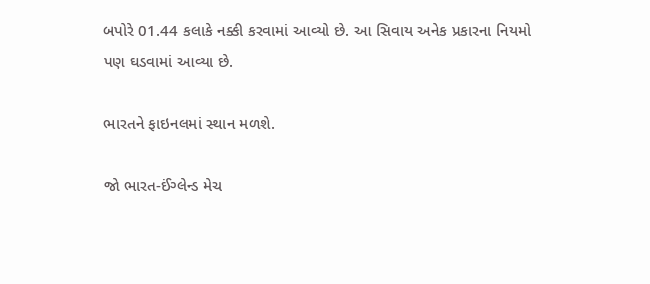બપોરે 01.44 કલાકે નક્કી કરવામાં આવ્યો છે. આ સિવાય અનેક પ્રકારના નિયમો પણ ઘડવામાં આવ્યા છે.

ભારતને ફાઇનલમાં સ્થાન મળશે.

જો ભારત-ઈંગ્લેન્ડ મેચ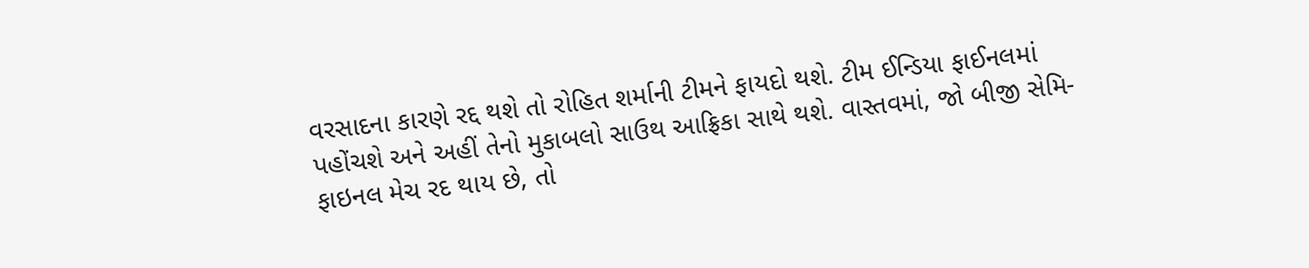વરસાદના કારણે રદ્દ થશે તો રોહિત શર્માની ટીમને ફાયદો થશે. ટીમ ઈન્ડિયા ફાઈનલમાં પહોંચશે અને અહીં તેનો મુકાબલો સાઉથ આફ્રિકા સાથે થશે. વાસ્તવમાં, જો બીજી સેમિ-ફાઇનલ મેચ રદ થાય છે, તો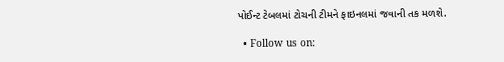પોઈન્ટ ટેબલમાં ટોચની ટીમને ફાઇનલમાં જવાની તક મળશે.

  • Follow us on: